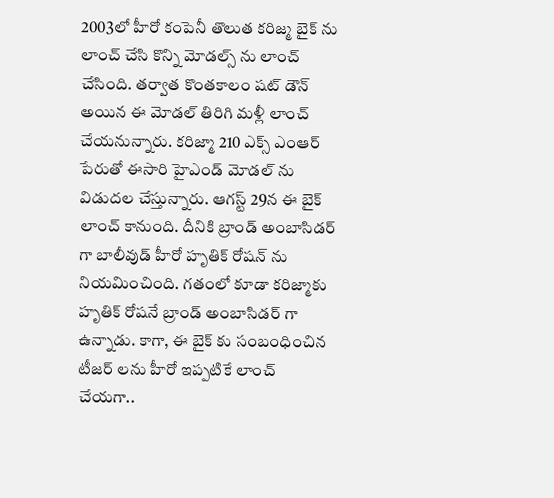2003లో హీరో కంపెనీ తొలుత కరిజ్మ బైక్ ను లాంచ్ చేసి కొన్ని మోడల్స్ ను లాంచ్ చేసింది. తర్వాత కొంతకాలం షట్ డౌన్ అయిన ఈ మోడల్ తిరిగి మళ్లీ లాంచ్ చేయనున్నారు. కరిజ్మా 210 ఎక్స్ ఎంఆర్ పేరుతో ఈసారి హైఎండ్ మోడల్ ను విడుదల చేస్తున్నారు. ఆగస్ట్ 29న ఈ బైక్ లాంచ్ కానుంది. దీనికి బ్రాండ్ అంబాసిడర్ గా బాలీవుడ్ హీరో హృతిక్ రోషన్ ను నియమించింది. గతంలో కూడా కరిజ్మాకు హృతిక్ రోషనే బ్రాండ్ అంబాసిడర్ గా ఉన్నాడు. కాగా, ఈ బైక్ కు సంబంధించిన టీజర్ లను హీరో ఇప్పటికే లాంచ్ చేయగా..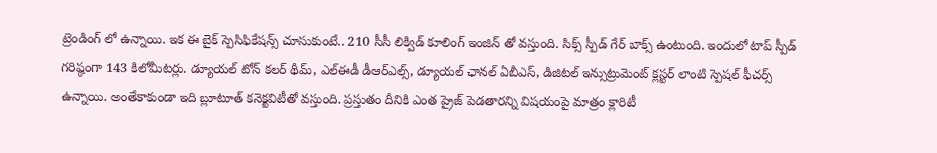ట్రెండింగ్ లో ఉన్నాయి. ఇక ఈ బైక్ స్పెసిఫికేషన్స్ చూసుకుంటే.. 210 సీసీ లిక్విడ్ కూలింగ్ ఇంజిన్ తో వస్తుంది. సిక్స్ స్పీడ్ గేర్ బాక్స్ ఉంటుంది. ఇందులో టాప్ స్పీడ్ గరిష్ఠంగా 143 కిలోమీటర్లు. డ్యూయల్ టోన్ కలర్ థీమ్, ఎల్ఈడీ డీఆర్ఎల్స్, డ్యూయల్ ఛానల్ ఏబీఎస్, డిజిటల్ ఇన్సుట్రుమెంట్ క్లస్టర్ లాంటి స్పెషల్ ఫీచర్స్ ఉన్నాయి. అంతేకాకుండా ఇది బ్లూటూత్ కనెక్టవిటీతో వస్తుంది. ప్రస్తుతం దీనికి ఎంత ప్రైజ్ పెడతారన్ని విషయంపై మాత్రం క్లారిటీ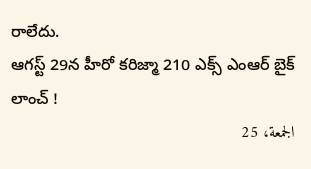రాలేదు.
ఆగస్ట్ 29న హీరో కరిజ్మా 210 ఎక్స్ ఎంఆర్ బైక్ లాంచ్ !
الجمعة، 25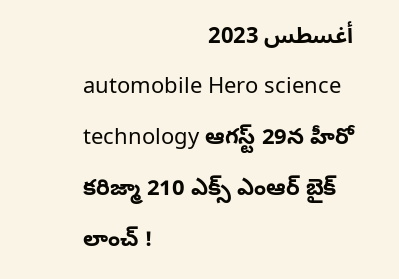أغسطس 2023
automobile Hero science technology ఆగస్ట్ 29న హీరో కరిజ్మా 210 ఎక్స్ ఎంఆర్ బైక్ లాంచ్ !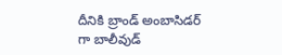దీనికి బ్రాండ్ అంబాసిడర్ గా బాలీవుడ్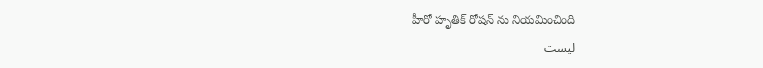హీరో హృతిక్ రోషన్ ను నియమించింది
ليست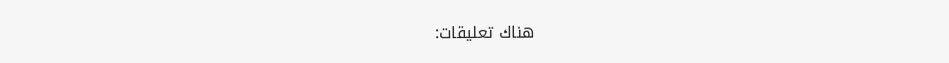هناك تعليقات: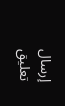إرسال تعليق